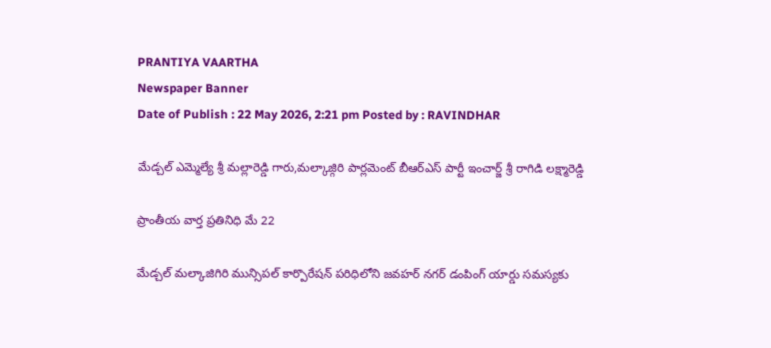PRANTIYA VAARTHA
Newspaper Banner
Date of Publish : 22 May 2026, 2:21 pm Posted by : RAVINDHAR

మేడ్చల్ ఎమ్మెల్యే శ్రీ మల్లారెడ్డి గారు,మల్కాజ్గిరి పార్లమెంట్ బీఆర్ఎస్ పార్టీ ఇంచార్జ్ శ్రీ రాగిడి లక్ష్మారెడ్డి

ప్రాంతీయ వార్త ప్రతినిధి మే 22

మేడ్చల్ మల్కాజిగిరి మున్సిపల్ కార్పొరేషన్ పరిధిలోని జవహర్ నగర్ డంపింగ్ యార్డు సమస్యకు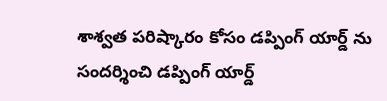శాశ్వత పరిష్కారం కోసం డప్పింగ్ యార్డ్ ను సందర్శించి డప్పింగ్ యార్డ్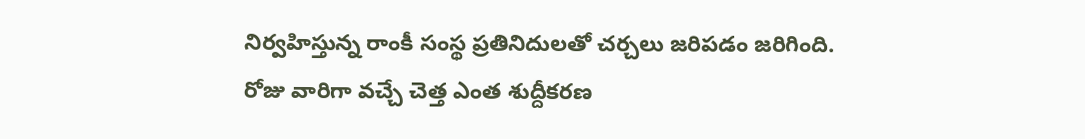నిర్వహిస్తున్న రాంకీ సంస్థ ప్రతి‌నిదులతో చర్చలు జరిపడం జరిగింది.
రోజు వారిగా వచ్చే చెత్త ఎంత శుద్దీకరణ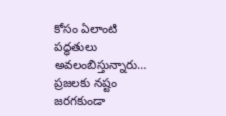కోసం ఏలాంటి పద్ధతులు అవలంబిస్తున్నారు… ప్రజలకు నష్టం జరగకుండా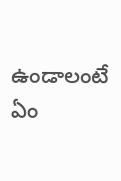ఉండాలంటే ఏం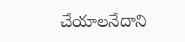చేయాలనేదాని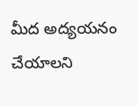మీద అద్యయనం చేయాలని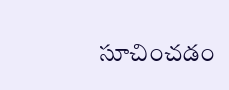సూచించడం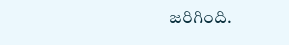జరిగింది.